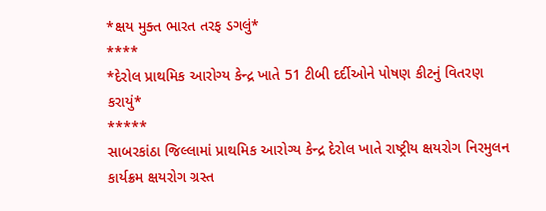*ક્ષય મુક્ત ભારત તરફ ડગલું*
****
*દેરોલ પ્રાથમિક આરોગ્ય કેન્દ્ર ખાતે 51 ટીબી દર્દીઓને પોષણ કીટનું વિતરણ કરાયું*
*****
સાબરકાંઠા જિલ્લામાં પ્રાથમિક આરોગ્ય કેન્દ્ર દેરોલ ખાતે રાષ્ટ્રીય ક્ષયરોગ નિરમુલન કાર્યક્રમ ક્ષયરોગ ગ્રસ્ત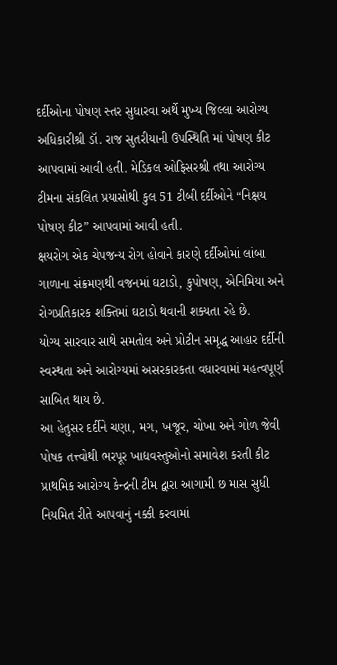દર્દીઓના પોષણ સ્તર સુધારવા અર્થે મુખ્ય જિલ્લા આરોગ્ય અધિકારીશ્રી ડૉ. રાજ સુતરીયાની ઉપસ્થિતિ માં પોષણ કીટ આપવામાં આવી હતી. મેડિકલ ઓફિસરશ્રી તથા આરોગ્ય ટીમના સંકલિત પ્રયાસોથી કુલ 51 ટીબી દર્દીઓને “નિક્ષય પોષણ કીટ” આપવામાં આવી હતી.
ક્ષયરોગ એક ચેપજન્ય રોગ હોવાને કારણે દર્દીઓમાં લાંબા ગાળાના સંક્રમણથી વજનમાં ઘટાડો, કુપોષણ, એનિમિયા અને રોગપ્રતિકારક શક્તિમાં ઘટાડો થવાની શક્યતા રહે છે.
યોગ્ય સારવાર સાથે સમતોલ અને પ્રોટીન સમૃદ્ધ આહાર દર્દીની સ્વસ્થતા અને આરોગ્યમાં અસરકારકતા વધારવામાં મહત્વપૂર્ણ સાબિત થાય છે.
આ હેતુસર દર્દીને ચણા, મગ, ખજૂર, ચોખા અને ગોળ જેવી પોષક તત્ત્વોથી ભરપૂર ખાદ્યવસ્તુઓનો સમાવેશ કરતી કીટ પ્રાથમિક આરોગ્ય કેન્દ્રની ટીમ દ્વારા આગામી છ માસ સુધી નિયમિત રીતે આપવાનું નક્કી કરવામાં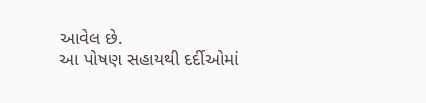આવેલ છે.
આ પોષણ સહાયથી દર્દીઓમાં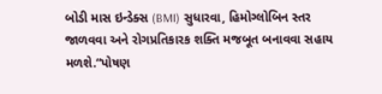બોડી માસ ઇન્ડેક્સ (BMI) સુધારવા, હિમોગ્લોબિન સ્તર જાળવવા અને રોગપ્રતિકારક શક્તિ મજબૂત બનાવવા સહાય મળશે.“પોષણ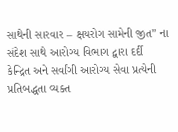સાથેની સારવાર – ક્ષયરોગ સામેની જીત” ના સંદેશ સાથે આરોગ્ય વિભાગ દ્વારા દર્દી કેન્દ્રિત અને સર્વાંગી આરોગ્ય સેવા પ્રત્યેની પ્રતિબદ્ધતા વ્યક્ત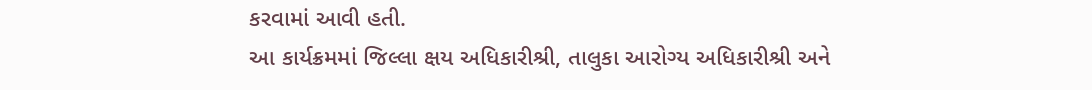કરવામાં આવી હતી.
આ કાર્યક્રમમાં જિલ્લા ક્ષય અધિકારીશ્રી, તાલુકા આરોગ્ય અધિકારીશ્રી અને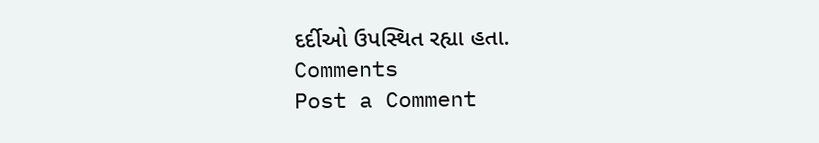દર્દીઓ ઉપસ્થિત રહ્યા હતા.
Comments
Post a Comment